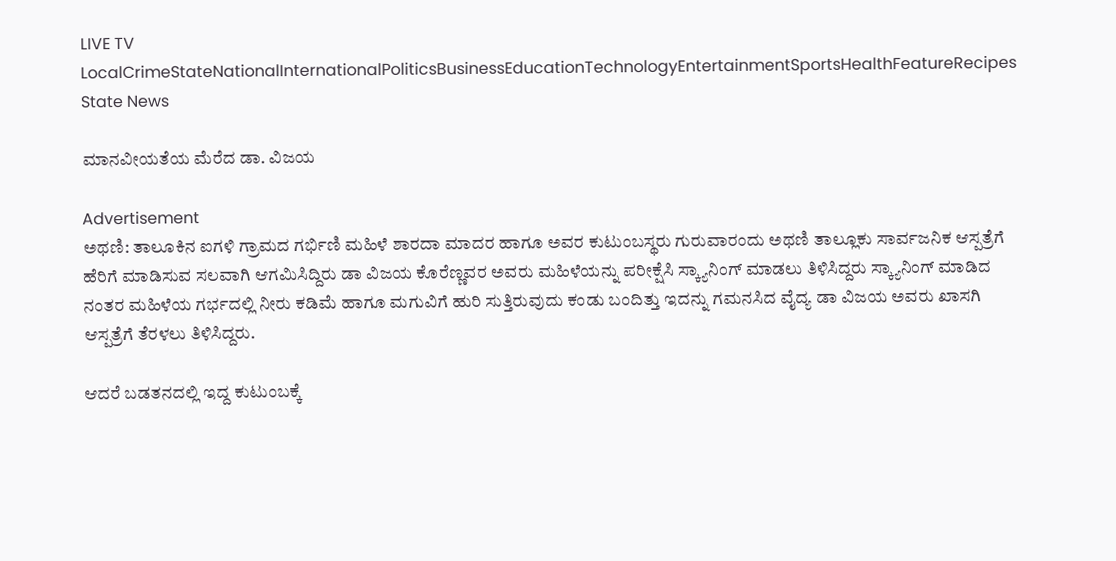LIVE TV LocalCrimeStateNationalInternationalPoliticsBusinessEducationTechnologyEntertainmentSportsHealthFeatureRecipes
State News

ಮಾನವೀಯತೆಯ ಮೆರೆದ ಡಾ. ವಿಜಯ

Advertisement
ಅಥಣಿ: ತಾಲೂಕಿನ ಐಗಳಿ ಗ್ರಾಮದ ಗರ್ಭಿಣಿ ಮಹಿಳೆ ಶಾರದಾ ಮಾದರ ಹಾಗೂ ಅವರ ಕುಟುಂಬಸ್ಥರು ಗುರುವಾರಂದು ಅಥಣಿ ತಾಲ್ಲೂಕು ಸಾರ್ವಜನಿಕ ಆಸ್ಪತ್ರೆಗೆ ಹೆರಿಗೆ ಮಾಡಿಸುವ ಸಲವಾಗಿ ಆಗಮಿಸಿದ್ದಿರು ಡಾ ವಿಜಯ ಕೊರೆಣ್ಣವರ ಅವರು ಮಹಿಳೆಯನ್ನು ಪರೀಕ್ಷೆಸಿ ಸ್ಕ್ಯಾನಿಂಗ್ ಮಾಡಲು ತಿಳಿಸಿದ್ದರು ಸ್ಕ್ಯಾನಿಂಗ್ ಮಾಡಿದ ನಂತರ ಮಹಿಳೆಯ ಗರ್ಭದಲ್ಲಿ ನೀರು ಕಡಿಮೆ ಹಾಗೂ ಮಗುವಿಗೆ ಹುರಿ ಸುತ್ತಿರುವುದು ಕಂಡು ಬಂದಿತ್ತು ಇದನ್ನು ಗಮನಸಿದ ವೈದ್ಯ ಡಾ ವಿಜಯ ಅವರು ಖಾಸಗಿ ಆಸ್ಪತ್ರೆಗೆ ತೆರಳಲು ತಿಳಿಸಿದ್ದರು.

ಆದರೆ ಬಡತನದಲ್ಲಿ ಇದ್ದ ಕುಟುಂಬಕ್ಕೆ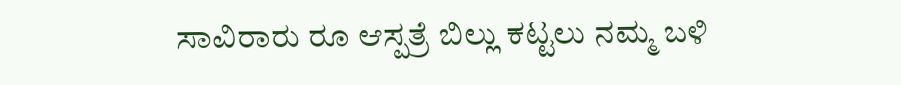ಸಾವಿರಾರು ರೂ ಆಸ್ಪತ್ರೆ ಬಿಲ್ಲು ಕಟ್ಟಲು ನಮ್ಮ ಬಳಿ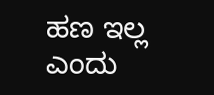ಹಣ ಇಲ್ಲ ಎಂದು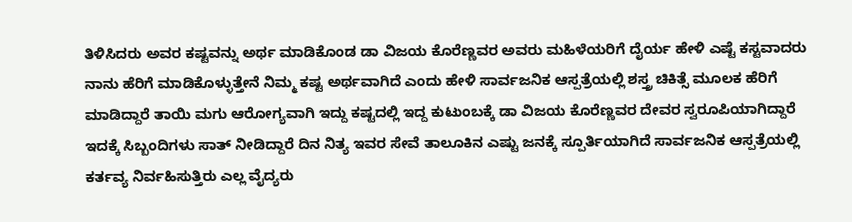ತಿಳಿಸಿದರು ಅವರ ಕಷ್ಟವನ್ನು ಅರ್ಥ ಮಾಡಿಕೊಂಡ ಡಾ ವಿಜಯ ಕೊರೆಣ್ಣವರ ಅವರು ಮಹಿಳೆಯರಿಗೆ ದೈರ್ಯ ಹೇಳಿ ಎಷ್ಟೆ ಕಸ್ಟವಾದರು ನಾನು ಹೆರಿಗೆ ಮಾಡಿಕೊಳ್ಳುತ್ತೇನೆ ನಿಮ್ಮ ಕಷ್ಟ ಅರ್ಥವಾಗಿದೆ ಎಂದು ಹೇಳಿ ಸಾರ್ವಜನಿಕ ಆಸ್ಪತ್ರೆಯಲ್ಲಿ ಶಸ್ತ್ರ ಚಿಕಿತ್ಸೆ ಮೂಲಕ ಹೆರಿಗೆ ಮಾಡಿದ್ದಾರೆ ತಾಯಿ ಮಗು ಆರೋಗ್ಯವಾಗಿ ಇದ್ದು ಕಷ್ಟದಲ್ಲಿ ಇದ್ದ ಕುಟುಂಬಕ್ಕೆ ಡಾ ವಿಜಯ ಕೊರೆಣ್ಣವರ ದೇವರ ಸ್ವರೂಪಿಯಾಗಿದ್ದಾರೆ ಇದಕ್ಕೆ ಸಿಬ್ಬಂದಿಗಳು ಸಾತ್ ನೀಡಿದ್ದಾರೆ ದಿನ ನಿತ್ಯ ಇವರ ಸೇವೆ ತಾಲೂಕಿನ ಎಷ್ಟು ಜನಕ್ಕೆ ಸ್ಪೂರ್ತಿಯಾಗಿದೆ ಸಾರ್ವಜನಿಕ ಆಸ್ಪತ್ರೆಯಲ್ಲಿ ಕರ್ತವ್ಯ ನಿರ್ವಹಿಸುತ್ತಿರು ಎಲ್ಲ ವೈದ್ಯರು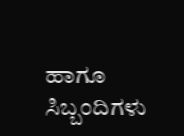ಹಾಗೂ ಸಿಬ್ಬಂದಿಗಳು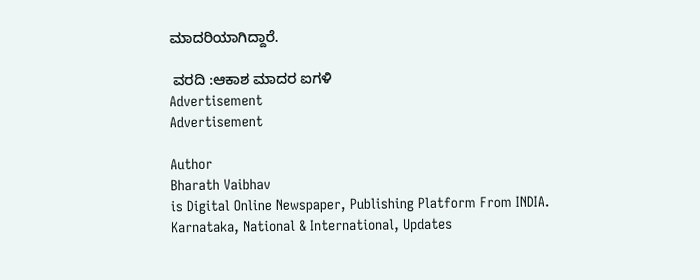ಮಾದರಿಯಾಗಿದ್ದಾರೆ.

 ವರದಿ :ಆಕಾಶ ಮಾದರ ಐಗಳಿ
Advertisement
Advertisement

Author
Bharath Vaibhav
is Digital Online Newspaper, Publishing Platform From INDIA. Karnataka, National & International, Updates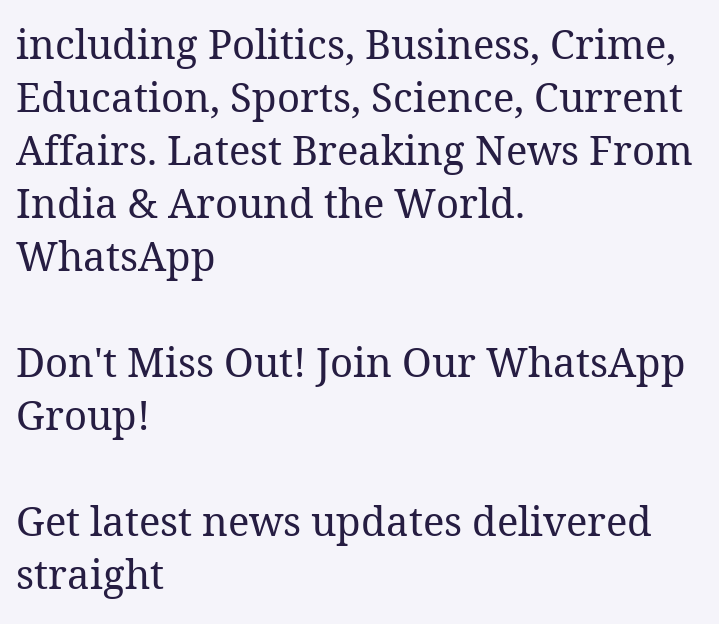including Politics, Business, Crime, Education, Sports, Science, Current Affairs. Latest Breaking News From India & Around the World.
WhatsApp

Don't Miss Out! Join Our WhatsApp Group!

Get latest news updates delivered straight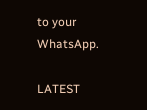to your WhatsApp.

LATEST